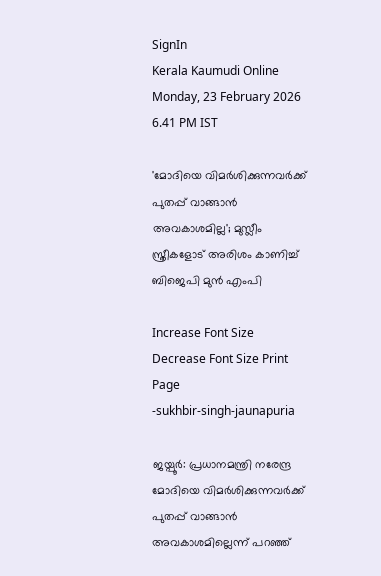SignIn
Kerala Kaumudi Online
Monday, 23 February 2026 6.41 PM IST

'മോദിയെ വിമർശിക്കുന്നവർക്ക് പുതപ്പ് വാങ്ങാൻ അവകാശമില്ല'; മുസ്ലീം സ്ത്രീകളോട് അരിശം കാണിച്ച്   ബിജെപി മുൻ എംപി

Increase Font Size Decrease Font Size Print Page
-sukhbir-singh-jaunapuria

ജയ്പൂർ: പ്രധാനമന്ത്രി നരേന്ദ്ര മോദിയെ വിമർശിക്കുന്നവർക്ക് പുതപ്പ് വാങ്ങാൻ അവകാശമില്ലെന്ന് പറഞ്ഞ്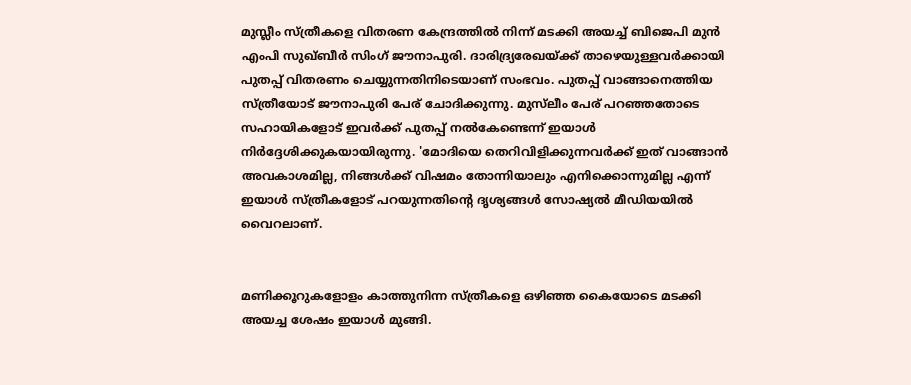മുസ്ലീം സ്ത്രീകളെ വിതരണ കേന്ദ്രത്തിൽ നിന്ന് മടക്കി അയച്ച് ബിജെപി മുൻ എംപി സുഖ്ബീർ സിംഗ് ജൗനാപുരി. ദാരിദ്ര്യരേഖയ്ക്ക് താഴെയുള്ളവർക്കായി പുതപ്പ് വിതരണം ചെയ്യുന്നതിനിടെയാണ് സംഭവം. പുതപ്പ് വാങ്ങാനെത്തിയ സ്ത്രീയോട് ജൗനാപുരി പേര് ചോദിക്കുന്നു. മുസ്‌‌ലീം പേര് പറഞ്ഞതോടെ സഹായികളോട് ഇവർക്ക് പുതപ്പ് നൽകേണ്ടെന്ന് ഇയാൾ നിർദ്ദേശിക്കുകയായിരുന്നു. 'മോദിയെ തെറിവിളിക്കുന്നവർക്ക് ഇത് വാങ്ങാൻ അവകാശമില്ല, നിങ്ങൾക്ക് വിഷമം തോന്നിയാലും എനിക്കൊന്നുമില്ല എന്ന് ഇയാൾ സ്ത്രീകളോട് പറയുന്നതിന്റെ ദൃശ്യങ്ങൾ സോഷ്യൽ മീഡിയയിൽ വൈറലാണ്.


മണിക്കൂറുകളോളം കാത്തുനിന്ന സ്ത്രീകളെ ഒഴിഞ്ഞ കൈയോടെ മടക്കി അയച്ച ശേഷം ഇയാൾ മുങ്ങി.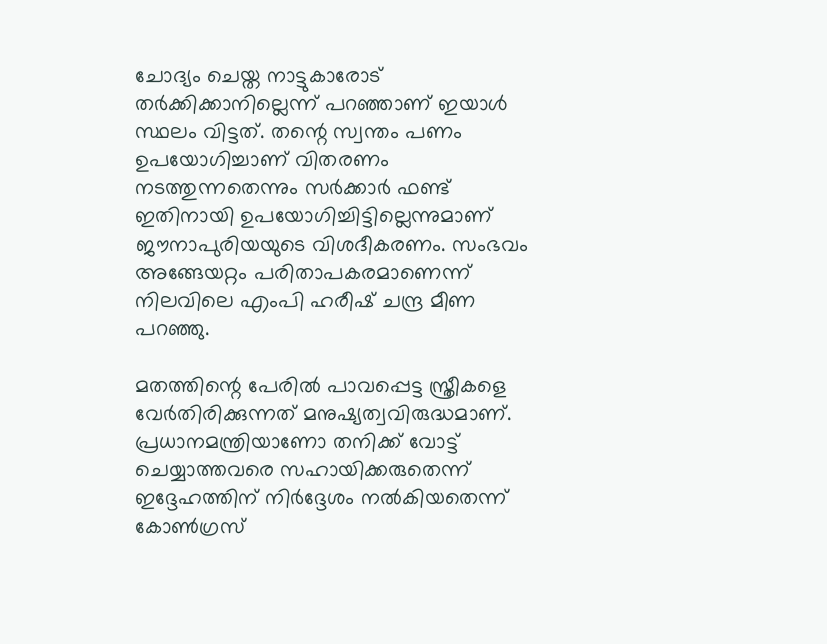ചോദ്യം ചെയ്ത നാട്ടുകാരോട് തർക്കിക്കാനില്ലെന്ന് പറഞ്ഞാണ് ഇയാൾ സ്ഥലം വിട്ടത്. തന്റെ സ്വന്തം പണം ഉപയോഗിച്ചാണ് വിതരണം നടത്തുന്നതെന്നും സർക്കാർ ഫണ്ട് ഇതിനായി ഉപയോഗിച്ചിട്ടില്ലെന്നുമാണ് ജൗനാപുരിയയുടെ വിശദീകരണം. സംഭവം അങ്ങേയറ്റം പരിതാപകരമാണെന്ന് നിലവിലെ എംപി ഹരീഷ് ചന്ദ്ര മീണ പറഞ്ഞു.

മതത്തിന്റെ പേരിൽ പാവപ്പെട്ട സ്ത്രീകളെ വേർതിരിക്കുന്നത് മനുഷ്യത്വവിരുദ്ധമാണ്. പ്രധാനമന്ത്രിയാണോ തനിക്ക് വോട്ട് ചെയ്യാത്തവരെ സഹായിക്കരുതെന്ന് ഇദ്ദേഹത്തിന് നിർദ്ദേശം നൽകിയതെന്ന് കോൺഗ്രസ്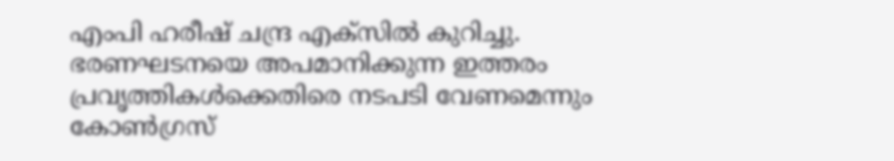എംപി ഹരീഷ് ചന്ദ്ര എക്സിൽ കുറിച്ചു. ഭരണഘടനയെ അപമാനിക്കുന്ന ഇത്തരം പ്രവൃത്തികൾക്കെതിരെ നടപടി വേണമെന്നും കോൺഗ്രസ്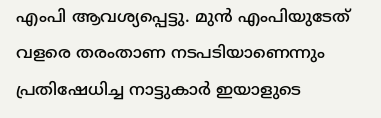എംപി ആവശ്യപ്പെട്ടു. മുൻ എംപിയുടേത് വളരെ തരംതാണ നടപടിയാണെന്നും പ്രതിഷേധിച്ച നാട്ടുകാർ ഇയാളുടെ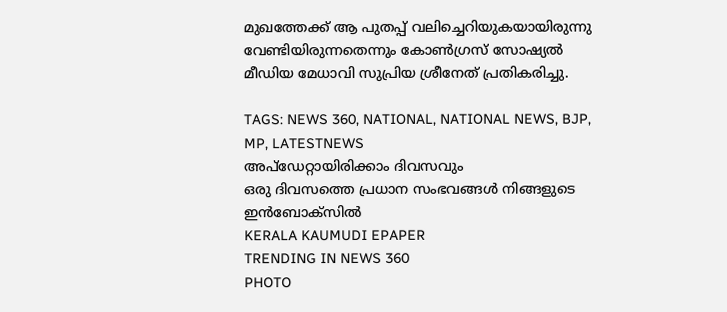മുഖത്തേക്ക് ആ പുതപ്പ് വലിച്ചെറിയുകയായിരുന്നു വേണ്ടിയിരുന്നതെന്നും കോൺഗ്രസ് സോഷ്യൽ മീഡിയ മേധാവി സുപ്രിയ ശ്രീനേത് പ്രതികരിച്ചു.

TAGS: NEWS 360, NATIONAL, NATIONAL NEWS, BJP, MP, LATESTNEWS
അപ്ഡേറ്റായിരിക്കാം ദിവസവും
ഒരു ദിവസത്തെ പ്രധാന സംഭവങ്ങൾ നിങ്ങളുടെ ഇൻബോക്സിൽ
KERALA KAUMUDI EPAPER
TRENDING IN NEWS 360
PHOTO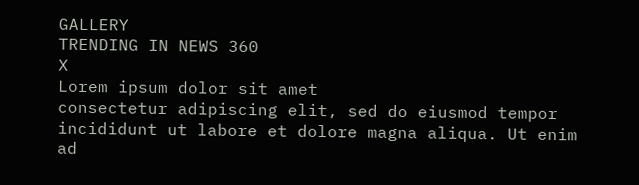GALLERY
TRENDING IN NEWS 360
X
Lorem ipsum dolor sit amet
consectetur adipiscing elit, sed do eiusmod tempor incididunt ut labore et dolore magna aliqua. Ut enim ad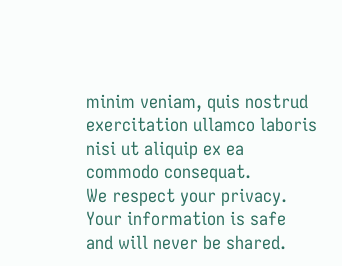minim veniam, quis nostrud exercitation ullamco laboris nisi ut aliquip ex ea commodo consequat.
We respect your privacy. Your information is safe and will never be shared.